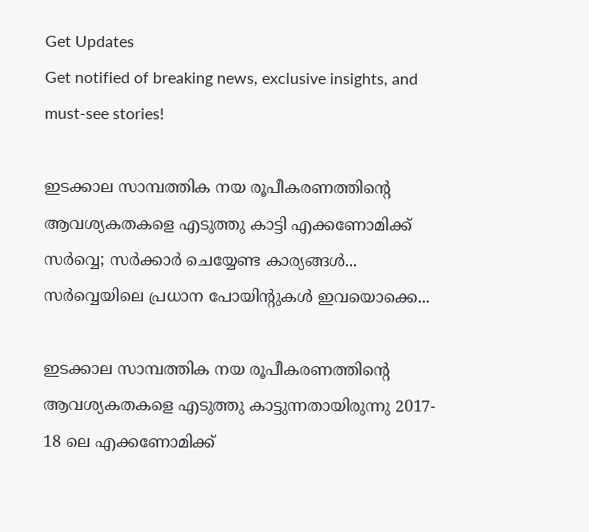Get Updates
Get notified of breaking news, exclusive insights, and must-see stories!

ഇടക്കാല സാമ്പത്തിക നയ രൂപീകരണത്തിന്റെ ആവശ്യകതകളെ എടുത്തു കാട്ടി എക്കണോമിക്ക് സർവ്വെ; സര്‍ക്കാര്‍ ചെയ്യേണ്ട കാര്യങ്ങള്‍... സർവ്വെയിലെ പ്രധാന പോയിന്റുകൾ ഇവയൊക്കെ...

ഇടക്കാല സാമ്പത്തിക നയ രൂപീകരണത്തിന്റെ ആവശ്യകതകളെ എടുത്തു കാട്ടുന്നതായിരുന്നു 2017- 18 ലെ എക്കണോമിക്ക്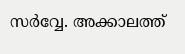സര്‍വ്വേ. അക്കാലത്ത്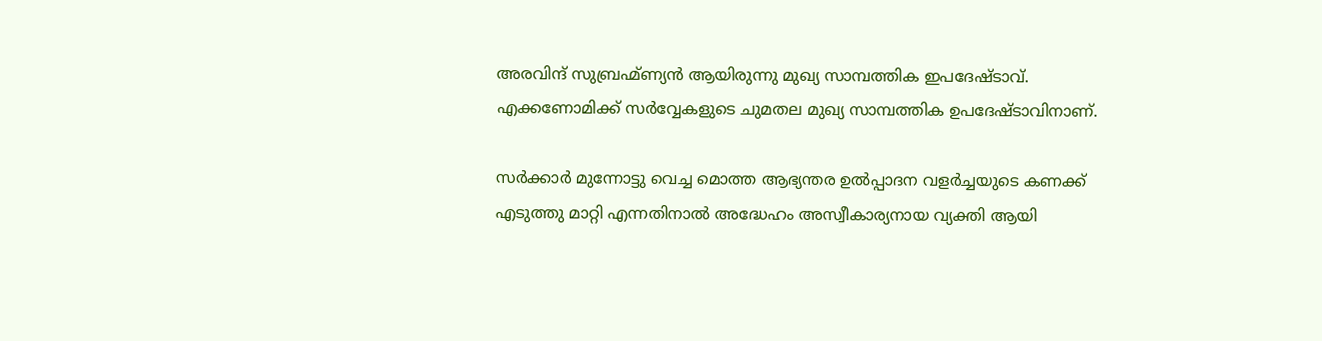അരവിന്ദ് സുബ്രഹ്മ്ണ്യന്‍ ആയിരുന്നു മുഖ്യ സാമ്പത്തിക ഇപദേഷ്ടാവ്. എക്കണോമിക്ക് സര്‍വ്വേകളുടെ ചുമതല മുഖ്യ സാമ്പത്തിക ഉപദേഷ്ടാവിനാണ്.

സര്‍ക്കാര്‍ മുന്നോട്ടു വെച്ച മൊത്ത ആഭ്യന്തര ഉല്‍പ്പാദന വളര്‍ച്ചയുടെ കണക്ക് എടുത്തു മാറ്റി എന്നതിനാല്‍ അദ്ധേഹം അസ്വീകാര്യനായ വ്യക്തി ആയി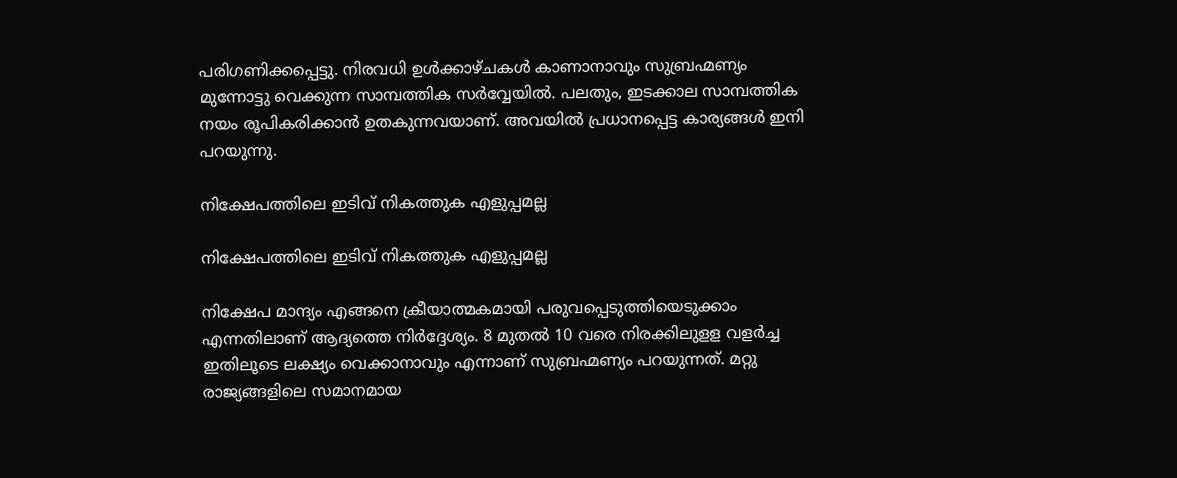പരിഗണിക്കപ്പെട്ടു. നിരവധി ഉള്‍ക്കാഴ്ചകള്‍ കാണാനാവും സുബ്രഹ്മണ്യം മുന്നോട്ടു വെക്കുന്ന സാമ്പത്തിക സര്‍വ്വേയില്‍. പലതും, ഇടക്കാല സാമ്പത്തിക നയം രൂപികരിക്കാന്‍ ഉതകുന്നവയാണ്. അവയില്‍ പ്രധാനപ്പെട്ട കാര്യങ്ങള്‍ ഇനി പറയുന്നു.

നിക്ഷേപത്തിലെ ഇടിവ് നികത്തുക എളുപ്പമല്ല

നിക്ഷേപത്തിലെ ഇടിവ് നികത്തുക എളുപ്പമല്ല

നിക്ഷേപ മാന്ദ്യം എങ്ങനെ ക്രീയാത്മകമായി പരുവപ്പെടുത്തിയെടുക്കാം എന്നതിലാണ് ആദ്യത്തെ നിര്‍ദ്ദേശ്യം. 8 മുതല്‍ 10 വരെ നിരക്കിലുളള വളര്‍ച്ച ഇതിലൂടെ ലക്ഷ്യം വെക്കാനാവും എന്നാണ് സുബ്രഹ്മണ്യം പറയുന്നത്. മറ്റു രാജ്യങ്ങളിലെ സമാനമായ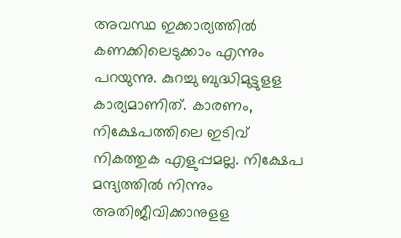അവസ്ഥ ഇക്കാര്യത്തില്‍ കണക്കിലെടുക്കാം എന്നും പറയുന്നു. കുറച്ചു ബുദ്ധിമുട്ടുളള കാര്യമാണിത്. കാരണം, നിക്ഷേപത്തിലെ ഇടിവ് നികത്തുക എളുപ്പമല്ല. നിക്ഷേപ മന്ദ്യത്തില്‍ നിന്നും അതിജീവിക്കാനുളള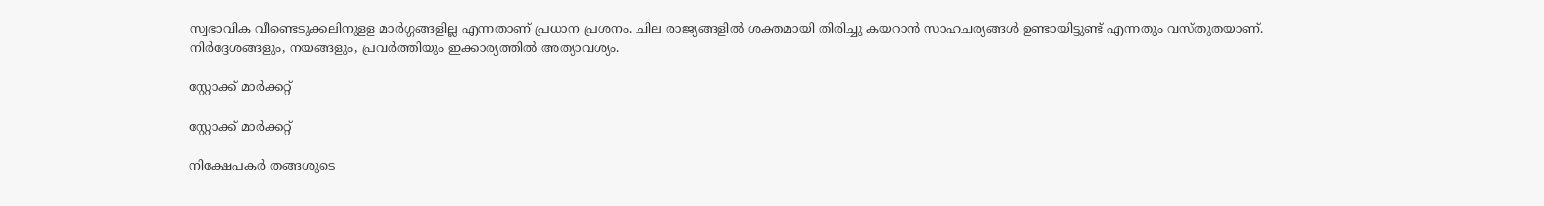സ്വഭാവിക വീണ്ടെടുക്കലിനുളള മാര്‍ഗ്ഗങ്ങളില്ല എന്നതാണ് പ്രധാന പ്രശനം. ചില രാജ്യങ്ങളില്‍ ശക്തമായി തിരിച്ചു കയറാന്‍ സാഹചര്യങ്ങള്‍ ഉണ്ടായിട്ടുണ്ട് എന്നതും വസ്തുതയാണ്. നിര്‍ദ്ദേശങ്ങളും, നയങ്ങളും, പ്രവര്‍ത്തിയും ഇക്കാര്യത്തില്‍ അത്യാവശ്യം.

സ്റ്റോക്ക് മാര്‍ക്കറ്റ്

സ്റ്റോക്ക് മാര്‍ക്കറ്റ്

നിക്ഷേപകര്‍ തങ്ങശുടെ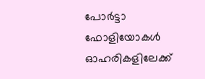പോര്‍ട്ടാ ഫോളിയോകള്‍ ഓഹരികളിലേക്ക്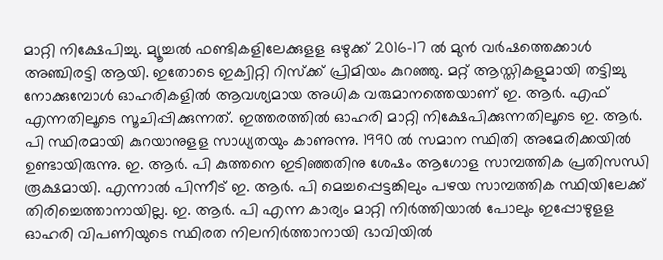മാറ്റി നിക്ഷേപിച്ചു. മ്യൂച്ചല്‍ ഫണ്ടികളിലേക്കുളള ഒഴുക്ക് 2016-17 ല്‍ മുന്‍ വര്‍ഷത്തെക്കാള്‍ അഞ്ചിരട്ടി ആയി. ഇതോടെ ഇക്വിറ്റി റിസ്‌ക്ക് പ്രിമിയം കുറഞ്ഞു. മറ്റ് ആസ്തികളുമായി തട്ടിച്ചു നോക്കുമ്പോള്‍ ഓഹരികളില്‍ ആവശ്യമായ അധിക വരുമാനത്തെയാണ് ഇ. ആര്‍. എഫ് എന്നതിലൂടെ സൂചിപ്പിക്കുന്നത്. ഇത്തരത്തില്‍ ഓഹരി മാറ്റി നിക്ഷേപിക്കുന്നതിലൂടെ ഇ. ആര്‍. പി സ്ഥിരമായി കുറയാനുളള സാധ്യതയും കാണുന്നു. 1990 ല്‍ സമാന സ്ഥിതി അമേരിക്കയില്‍ ഉണ്ടായിരുന്നു. ഇ. ആര്‍. പി കുത്തനെ ഇടിഞ്ഞതിനു ശേഷം ആഗോള സാമ്പത്തിക പ്രതിസന്ധി രൂക്ഷമായി. എന്നാല്‍ പിന്നീട് ഇ. ആര്‍. പി മെച്ചപ്പെട്ടങ്കിലും പഴയ സാമ്പത്തിക സ്ഥിയിലേക്ക് തിരിച്ചെത്താനായില്ല. ഇ. ആര്‍. പി എന്ന കാര്യം മാറ്റി നിര്‍ത്തിയാല്‍ പോലും ഇപ്പോഴുളള ഓഹരി വിപണിയുടെ സ്ഥിരത നിലനിര്‍ത്താനായി ഭാവിയില്‍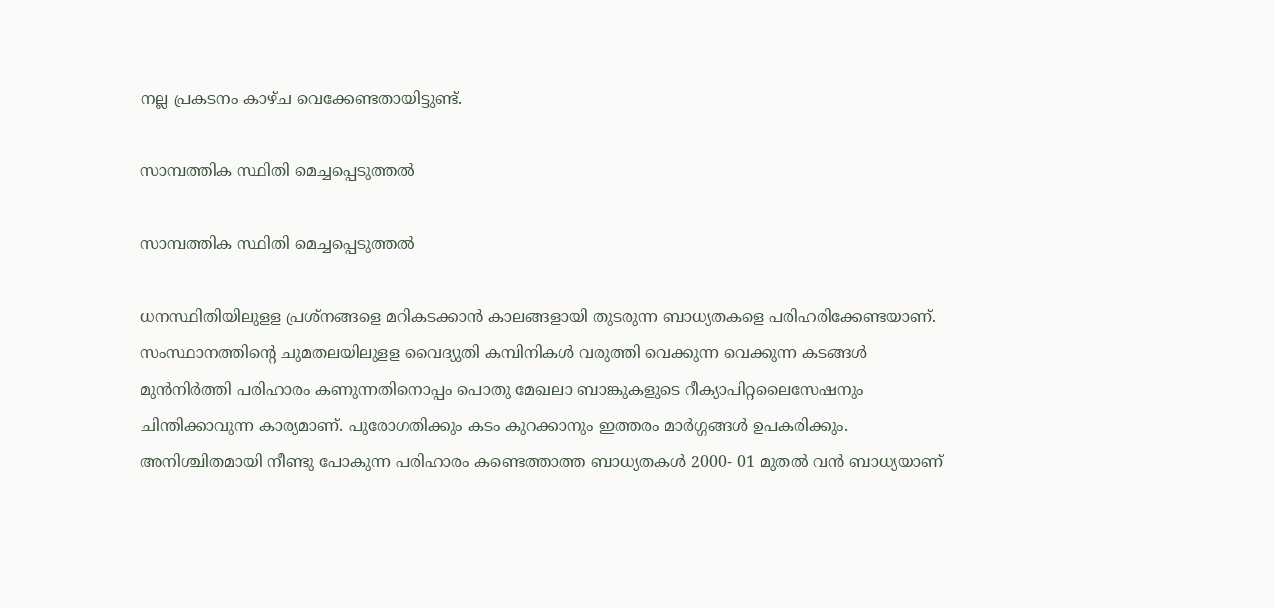നല്ല പ്രകടനം കാഴ്ച വെക്കേണ്ടതായിട്ടുണ്ട്.

സാമ്പത്തിക സ്ഥിതി മെച്ചപ്പെടുത്തല്‍

സാമ്പത്തിക സ്ഥിതി മെച്ചപ്പെടുത്തല്‍

ധനസ്ഥിതിയിലുളള പ്രശ്‌നങ്ങളെ മറികടക്കാന്‍ കാലങ്ങളായി തുടരുന്ന ബാധ്യതകളെ പരിഹരിക്കേണ്ടയാണ്. സംസ്ഥാനത്തിന്റെ ചുമതലയിലുളള വൈദ്യുതി കമ്പിനികള്‍ വരുത്തി വെക്കുന്ന വെക്കുന്ന കടങ്ങള്‍ മുന്‍നിര്‍ത്തി പരിഹാരം കണുന്നതിനൊപ്പം പൊതു മേഖലാ ബാങ്കുകളുടെ റീക്യാപിറ്റലൈസേഷനും ചിന്തിക്കാവുന്ന കാര്യമാണ്. പുരോഗതിക്കും കടം കുറക്കാനും ഇത്തരം മാര്‍ഗ്ഗങ്ങള്‍ ഉപകരിക്കും. അനിശ്ചിതമായി നീണ്ടു പോകുന്ന പരിഹാരം കണ്ടെത്താത്ത ബാധ്യതകള്‍ 2000- 01 മുതല്‍ വന്‍ ബാധ്യയാണ്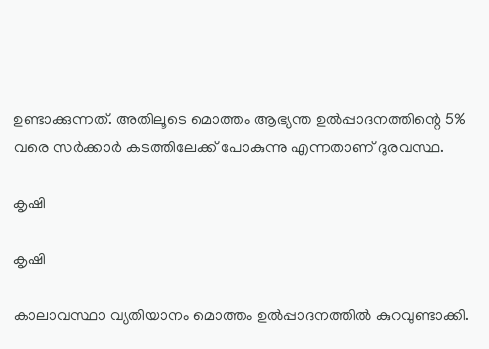ഉണ്ടാക്കുന്നത്. അതിലൂടെ മൊത്തം ആഭ്യന്ത ഉല്‍പ്പാദനത്തിന്റെ 5% വരെ സര്‍ക്കാര്‍ കടത്തിലേക്ക് പോകുന്നു എന്നതാണ് ദുരവസ്ഥ.

കൃഷി

കൃഷി

കാലാവസ്ഥാ വ്യതിയാനം മൊത്തം ഉല്‍പ്പാദനത്തില്‍ കുറവുണ്ടാക്കി.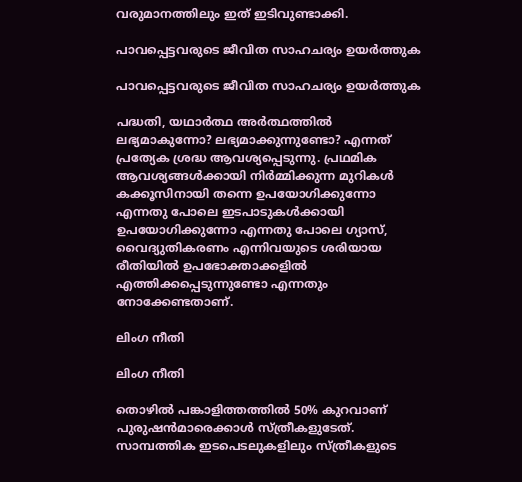വരുമാനത്തിലും ഇത് ഇടിവുണ്ടാക്കി.

പാവപ്പെട്ടവരുടെ ജീവിത സാഹചര്യം ഉയര്‍ത്തുക

പാവപ്പെട്ടവരുടെ ജീവിത സാഹചര്യം ഉയര്‍ത്തുക

പദ്ധതി, യഥാര്‍ത്ഥ അര്‍ത്ഥത്തില്‍ ലഭ്യമാകുന്നോ? ലഭ്യമാക്കുന്നുണ്ടോ? എന്നത് പ്രത്യേക ശ്രദ്ധ ആവശ്യപ്പെടുന്നു. പ്രഥമിക ആവശ്യങ്ങള്‍ക്കായി നിര്‍മ്മിക്കുന്ന മുറികള്‍ കക്കൂസിനായി തന്നെ ഉപയോഗിക്കുന്നോ എന്നതു പോലെ ഇടപാടുകള്‍ക്കായി ഉപയോഗിക്കുന്നോ എന്നതു പോലെ ഗ്യാസ്, വൈദ്യുതികരണം എന്നിവയുടെ ശരിയായ രീതിയില്‍ ഉപഭോക്താക്കളില്‍ എത്തിക്കപ്പെടുന്നുണ്ടോ എന്നതും നോക്കേണ്ടതാണ്.

ലിംഗ നീതി

ലിംഗ നീതി

തൊഴില്‍ പങ്കാളിത്തത്തില്‍ 50% കുറവാണ് പുരുഷന്‍മാരെക്കാള്‍ സ്ത്രീകളുടേത്. സാമ്പത്തിക ഇടപെടലുകളിലും സ്ത്രീകളുടെ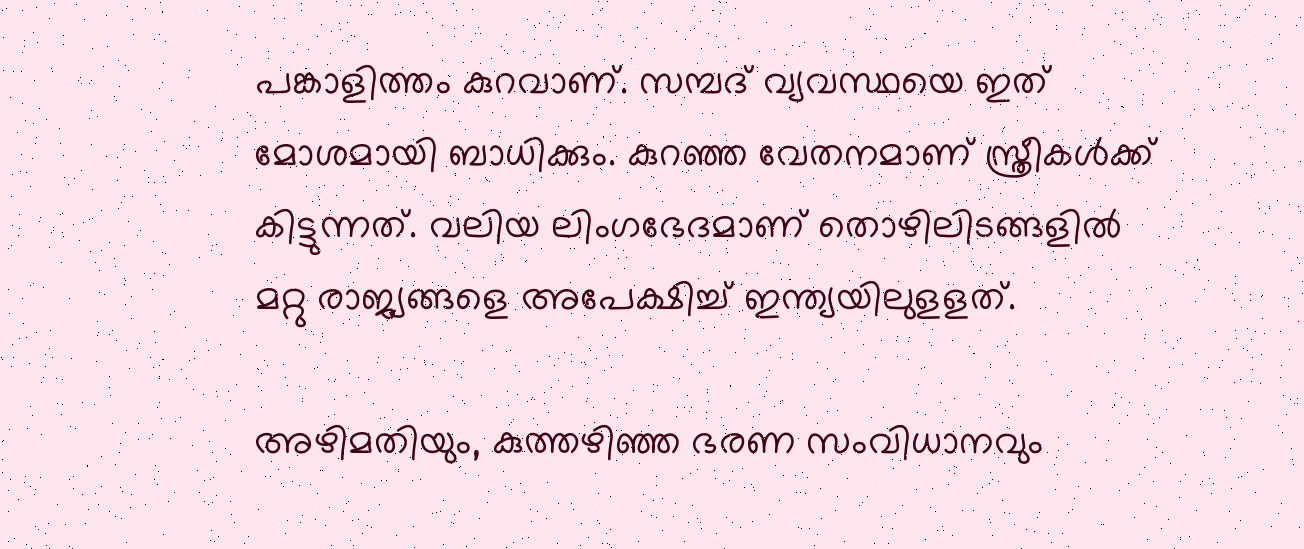പങ്കാളിത്തം കുറവാണ്. സമ്പദ് വ്യവസ്ഥയെ ഇത് മോശമായി ബാധിക്കും. കുറഞ്ഞ വേതനമാണ് സ്ത്രീകള്‍ക്ക് കിട്ടുന്നത്. വലിയ ലിംഗഭേദമാണ് തൊഴിലിടങ്ങളില്‍ മറ്റു രാജ്യങ്ങളെ അപേക്ഷിച്ച് ഇന്ത്യയിലുളളത്.

അഴിമതിയും, കുത്തഴിഞ്ഞ ഭരണ സംവിധാനവും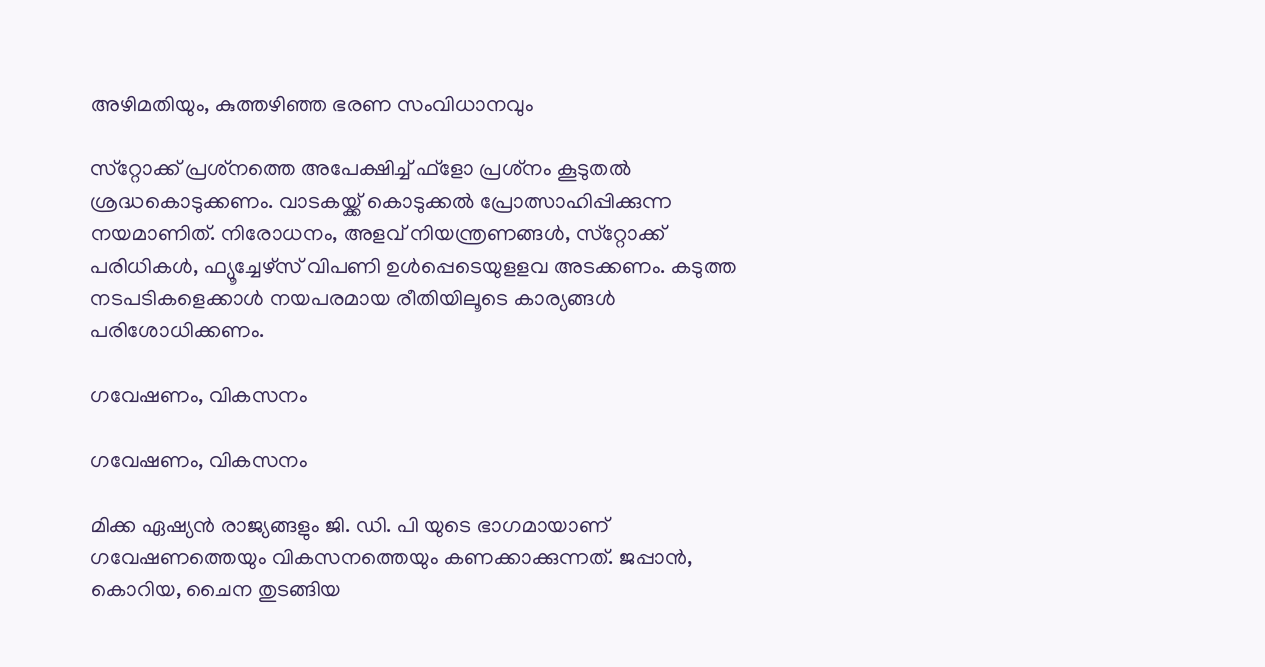അഴിമതിയും, കുത്തഴിഞ്ഞ ഭരണ സംവിധാനവും

സ്‌റ്റോക്ക് പ്രശ്‌നത്തെ അപേക്ഷിച്ച് ഫ്‌ളോ പ്രശ്‌നം കൂടുതല്‍ ശ്രദ്ധകൊടുക്കണം. വാടകയ്ക്ക് കൊടുക്കല്‍ പ്രോത്സാഹിപ്പിക്കുന്ന നയമാണിത്. നിരോധനം, അളവ് നിയന്ത്രണങ്ങള്‍, സ്‌റ്റോക്ക് പരിധികള്‍, ഫ്യൂച്ചേഴ്‌സ് വിപണി ഉള്‍പ്പെടെയുളളവ അടക്കണം. കടുത്ത നടപടികളെക്കാള്‍ നയപരമായ രീതിയിലൂടെ കാര്യങ്ങള്‍ പരിശോധിക്കണം.

ഗവേഷണം, വികസനം

ഗവേഷണം, വികസനം

മിക്ക ഏഷ്യന്‍ രാജ്യങ്ങളും ജി. ഡി. പി യുടെ ഭാഗമായാണ് ഗവേഷണത്തെയും വികസനത്തെയും കണക്കാക്കുന്നത്. ജപ്പാന്‍, കൊറിയ, ചൈന തുടങ്ങിയ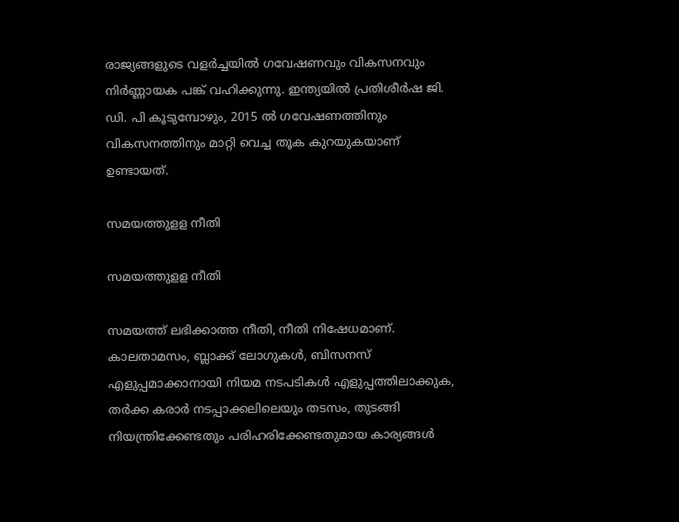രാജ്യങ്ങളുടെ വളര്‍ച്ചയില്‍ ഗവേഷണവും വികസനവും നിര്‍ണ്ണായക പങ്ക് വഹിക്കുന്നു. ഇന്ത്യയില്‍ പ്രതിശീര്‍ഷ ജി. ഡി. പി കൂടുമ്പോഴും, 2015 ല്‍ ഗവേഷണത്തിനും വികസനത്തിനും മാറ്റി വെച്ച തൂക കുറയുകയാണ് ഉണ്ടായത്.

സമയത്തുളള നീതി

സമയത്തുളള നീതി

സമയത്ത് ലഭിക്കാത്ത നീതി, നീതി നിഷേധമാണ്. കാലതാമസം, ബ്ലാക്ക് ലോഗുകള്‍, ബിസനസ് എളുപ്പമാക്കാനായി നിയമ നടപടികള്‍ എളുപ്പത്തിലാക്കുക, തര്‍ക്ക കരാര്‍ നടപ്പാക്കലിലെയും തടസം, തുടങ്ങി നിയന്ത്രിക്കേണ്ടതും പരിഹരിക്കേണ്ടതുമായ കാര്യങ്ങള്‍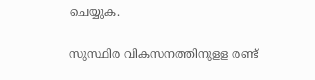ചെയ്യുക.

സുസ്ഥിര വികസനത്തിനുളള രണ്ട്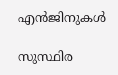എന്‍ജിനുകള്‍

സുസ്ഥിര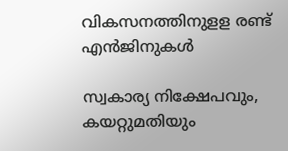വികസനത്തിനുളള രണ്ട് എന്‍ജിനുകള്‍

സ്വകാര്യ നിക്ഷേപവും, കയറ്റുമതിയും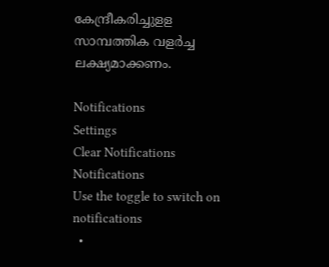കേന്ദ്രീകരിച്ചുളള സാമ്പത്തിക വളര്‍ച്ച ലക്ഷ്യമാക്കണം.

Notifications
Settings
Clear Notifications
Notifications
Use the toggle to switch on notifications
  •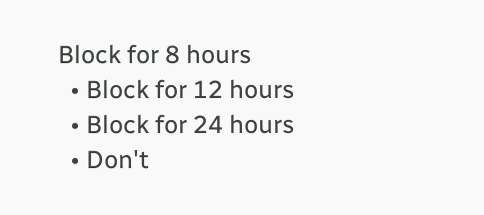Block for 8 hours
  • Block for 12 hours
  • Block for 24 hours
  • Don't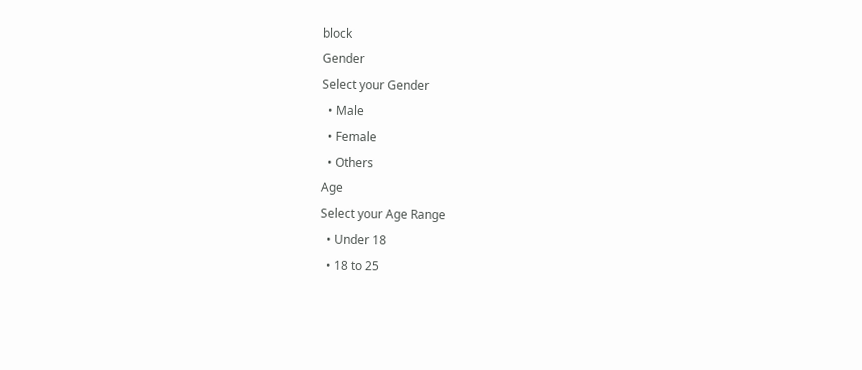block
Gender
Select your Gender
  • Male
  • Female
  • Others
Age
Select your Age Range
  • Under 18
  • 18 to 25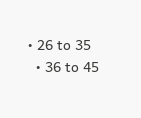• 26 to 35
  • 36 to 45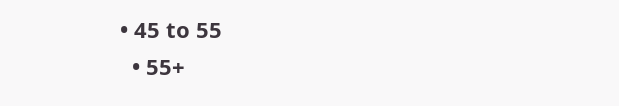• 45 to 55
  • 55+